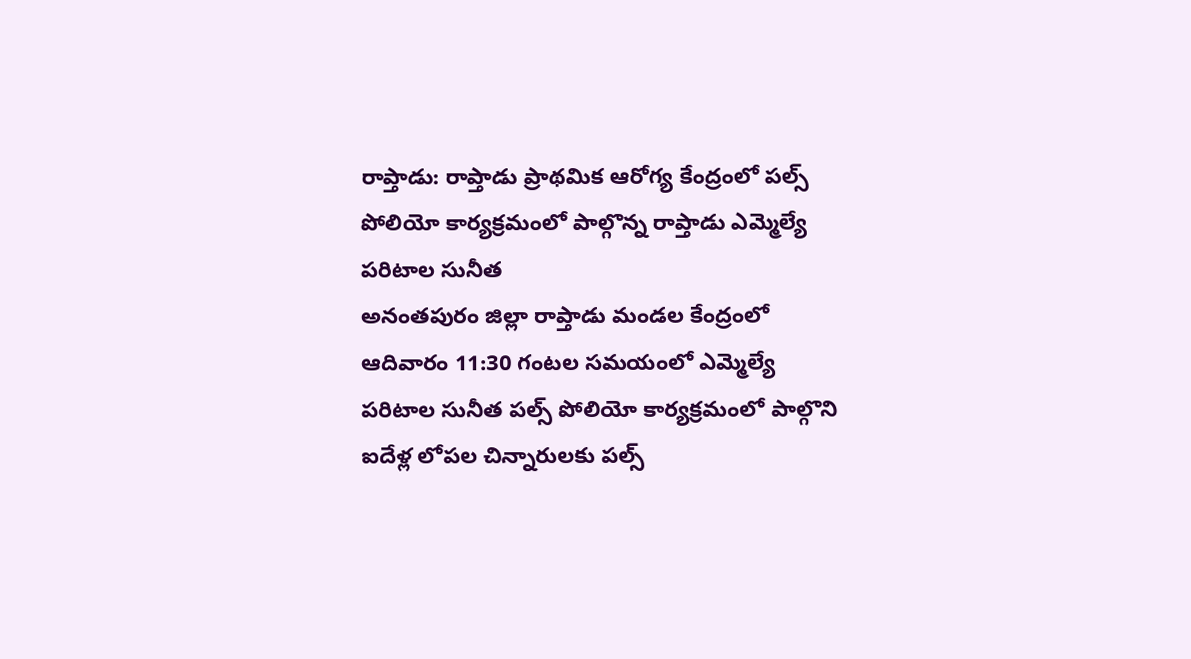రాప్తాడు: రాప్తాడు ప్రాథమిక ఆరోగ్య కేంద్రంలో పల్స్ పోలియో కార్యక్రమంలో పాల్గొన్న రాప్తాడు ఎమ్మెల్యే పరిటాల సునీత
అనంతపురం జిల్లా రాప్తాడు మండల కేంద్రంలో ఆదివారం 11:30 గంటల సమయంలో ఎమ్మెల్యే పరిటాల సునీత పల్స్ పోలియో కార్యక్రమంలో పాల్గొని ఐదేళ్ల లోపల చిన్నారులకు పల్స్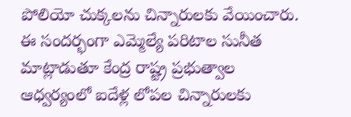పోలియో చుక్కలను చిన్నారులకు వేయించారు. ఈ సందర్భంగా ఎమ్మెల్యే పరిటాల సునీత మాట్లాడుతూ కేంద్ర రాష్ట్ర ప్రభుత్వాల ఆధ్వర్యంలో ఐదేళ్ల లోపల చిన్నారులకు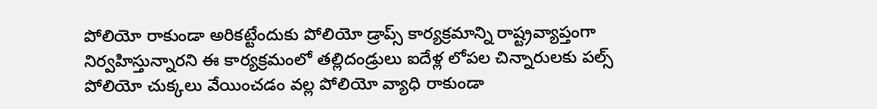పోలియో రాకుండా అరికట్టేందుకు పోలియో డ్రాప్స్ కార్యక్రమాన్ని రాష్ట్రవ్యాప్తంగా నిర్వహిస్తున్నారని ఈ కార్యక్రమంలో తల్లిదండ్రులు ఐదేళ్ల లోపల చిన్నారులకు పల్స్ పోలియో చుక్కలు వేయించడం వల్ల పోలియో వ్యాధి రాకుండా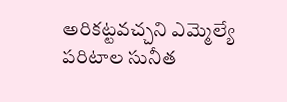అరికట్టవచ్చని ఎమ్మెల్యే పరిటాల సునీత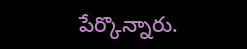పేర్కొన్నారు.